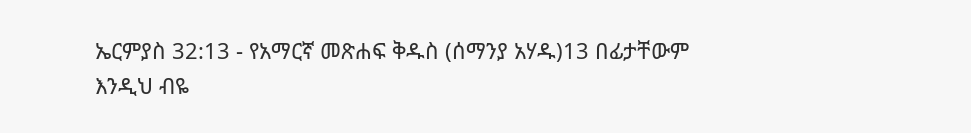ኤርምያስ 32:13 - የአማርኛ መጽሐፍ ቅዱስ (ሰማንያ አሃዱ)13 በፊታቸውም እንዲህ ብዬ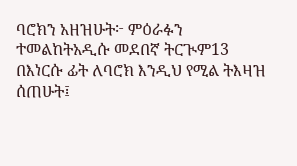ባሮክን አዘዝሁት፦ ምዕራፉን ተመልከትአዲሱ መደበኛ ትርጒም13 በእነርሱ ፊት ለባሮክ እንዲህ የሚል ትእዛዝ ሰጠሁት፤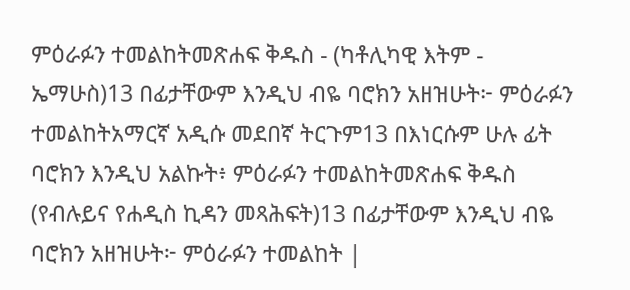ምዕራፉን ተመልከትመጽሐፍ ቅዱስ - (ካቶሊካዊ እትም - ኤማሁስ)13 በፊታቸውም እንዲህ ብዬ ባሮክን አዘዝሁት፦ ምዕራፉን ተመልከትአማርኛ አዲሱ መደበኛ ትርጉም13 በእነርሱም ሁሉ ፊት ባሮክን እንዲህ አልኩት፥ ምዕራፉን ተመልከትመጽሐፍ ቅዱስ (የብሉይና የሐዲስ ኪዳን መጻሕፍት)13 በፊታቸውም እንዲህ ብዬ ባሮክን አዘዝሁት፦ ምዕራፉን ተመልከት |